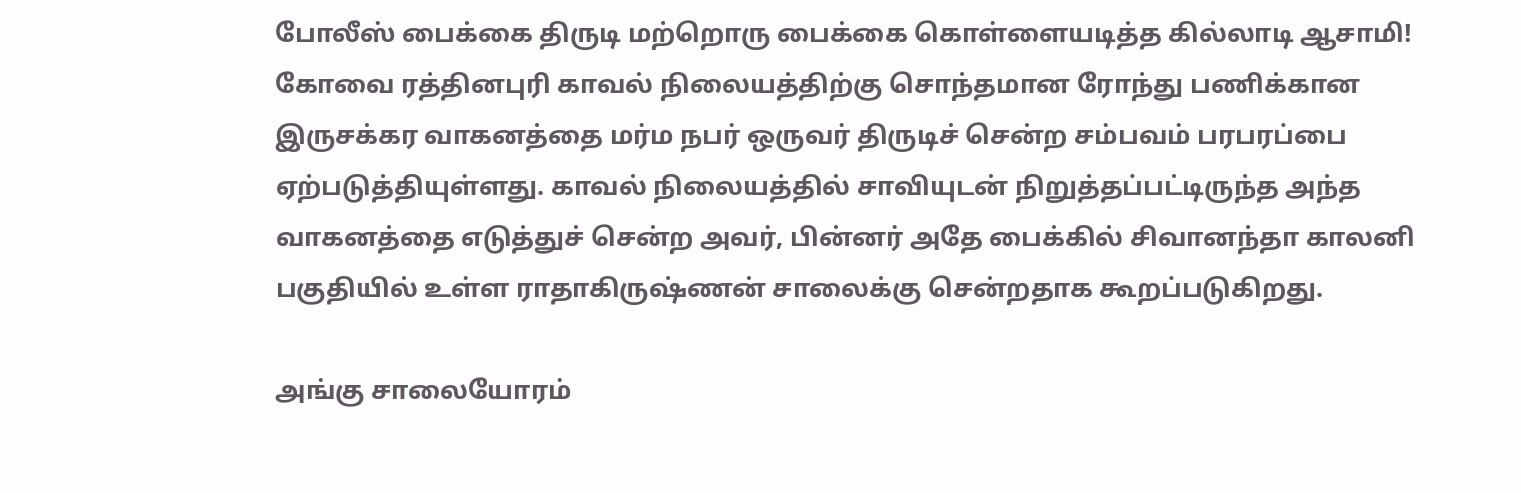போலீஸ் பைக்கை திருடி மற்றொரு பைக்கை கொள்ளையடித்த கில்லாடி ஆசாமி!
கோவை ரத்தினபுரி காவல் நிலையத்திற்கு சொந்தமான ரோந்து பணிக்கான இருசக்கர வாகனத்தை மர்ம நபர் ஒருவர் திருடிச் சென்ற சம்பவம் பரபரப்பை ஏற்படுத்தியுள்ளது. காவல் நிலையத்தில் சாவியுடன் நிறுத்தப்பட்டிருந்த அந்த வாகனத்தை எடுத்துச் சென்ற அவர், பின்னர் அதே பைக்கில் சிவானந்தா காலனி பகுதியில் உள்ள ராதாகிருஷ்ணன் சாலைக்கு சென்றதாக கூறப்படுகிறது.

அங்கு சாலையோரம்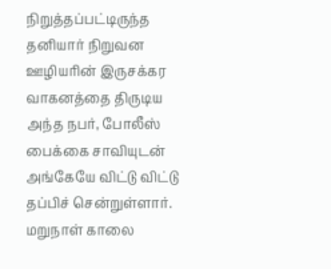நிறுத்தப்பட்டிருந்த தனியார் நிறுவன ஊழியரின் இருசக்கர வாகனத்தை திருடிய அந்த நபர், போலீஸ் பைக்கை சாவியுடன் அங்கேயே விட்டு விட்டு தப்பிச் சென்றுள்ளார். மறுநாள் காலை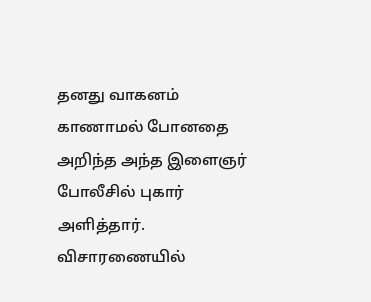தனது வாகனம் காணாமல் போனதை அறிந்த அந்த இளைஞர் போலீசில் புகார் அளித்தார். விசாரணையில்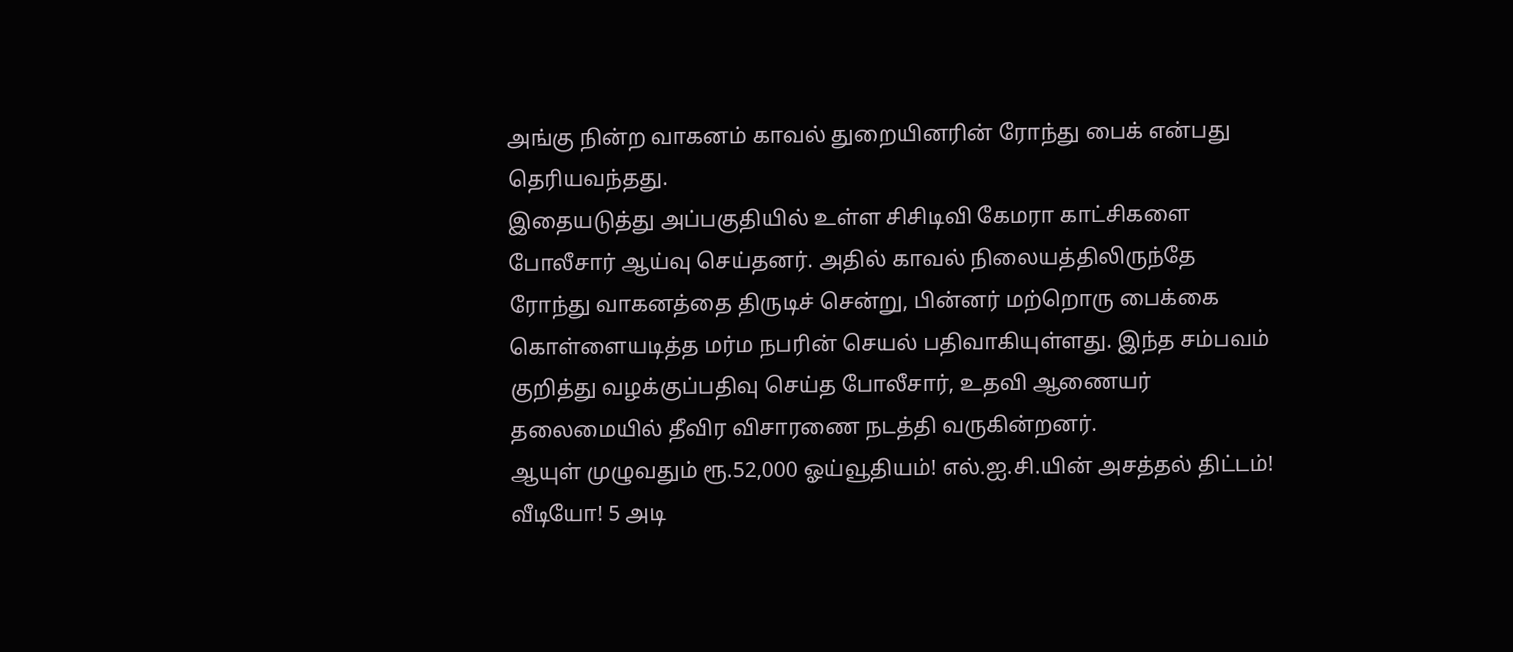அங்கு நின்ற வாகனம் காவல் துறையினரின் ரோந்து பைக் என்பது தெரியவந்தது.
இதையடுத்து அப்பகுதியில் உள்ள சிசிடிவி கேமரா காட்சிகளை போலீசார் ஆய்வு செய்தனர். அதில் காவல் நிலையத்திலிருந்தே ரோந்து வாகனத்தை திருடிச் சென்று, பின்னர் மற்றொரு பைக்கை கொள்ளையடித்த மர்ம நபரின் செயல் பதிவாகியுள்ளது. இந்த சம்பவம் குறித்து வழக்குப்பதிவு செய்த போலீசார், உதவி ஆணையர் தலைமையில் தீவிர விசாரணை நடத்தி வருகின்றனர்.
ஆயுள் முழுவதும் ரூ.52,000 ஓய்வூதியம்! எல்.ஐ.சி.யின் அசத்தல் திட்டம்!
வீடியோ! 5 அடி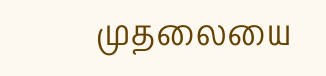முதலையை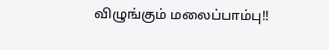விழுங்கும் மலைப்பாம்பு!!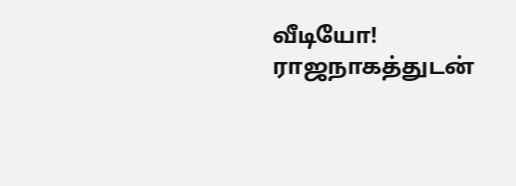வீடியோ! ராஜநாகத்துடன்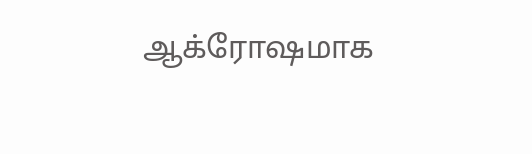ஆக்ரோஷமாக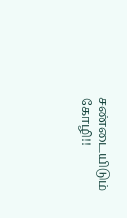சண்டையிடும் கோழி!!